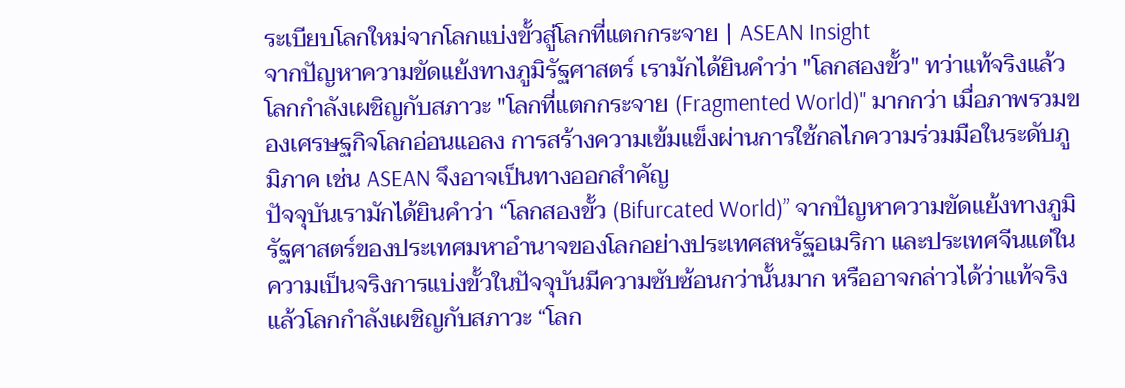ระเบียบโลกใหม่จากโลกแบ่งขั้วสู่โลกที่แตกกระจาย | ASEAN Insight
จากปัญหาความขัดแย้งทางภูมิรัฐศาสตร์ เรามักได้ยินคำว่า "โลกสองขั้ว" ทว่าแท้จริงแล้วโลกกำลังเผชิญกับสภาวะ "โลกที่แตกกระจาย (Fragmented World)" มากกว่า เมื่อภาพรวมของเศรษฐกิจโลกอ่อนแอลง การสร้างความเข้มแข็งผ่านการใช้กลไกความร่วมมือในระดับภูมิภาค เช่น ASEAN จึงอาจเป็นทางออกสำคัญ
ปัจจุบันเรามักได้ยินคำว่า “โลกสองขั้ว (Bifurcated World)” จากปัญหาความขัดแย้งทางภูมิรัฐศาสตร์ของประเทศมหาอำนาจของโลกอย่างประเทศสหรัฐอเมริกา และประเทศจีนแต่ในความเป็นจริงการแบ่งขั้วในปัจจุบันมีความซับซ้อนกว่านั้นมาก หรืออาจกล่าวได้ว่าแท้จริงแล้วโลกกำลังเผชิญกับสภาวะ “โลก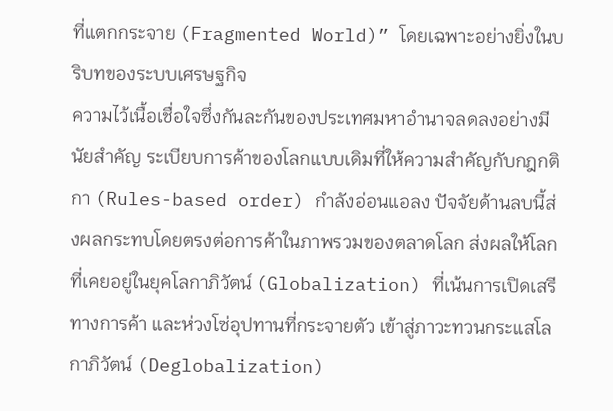ที่แตกกระจาย (Fragmented World)” โดยเฉพาะอย่างยิ่งในบริบทของระบบเศรษฐกิจ
ความไว้เนื้อเชื่อใจซึ่งกันละกันของประเทศมหาอำนาจลดลงอย่างมีนัยสำคัญ ระเบียบการค้าของโลกแบบเดิมที่ให้ความสำคัญกับกฎกติกา (Rules-based order) กำลังอ่อนแอลง ปัจจัยด้านลบนี้ส่งผลกระทบโดยตรงต่อการค้าในภาพรวมของตลาดโลก ส่งผลให้โลกที่เคยอยู่ในยุคโลกาภิวัตน์ (Globalization) ที่เน้นการเปิดเสรีทางการค้า และห่วงโซ่อุปทานที่กระจายตัว เข้าสู่ภาวะทวนกระแสโลกาภิวัตน์ (Deglobalization)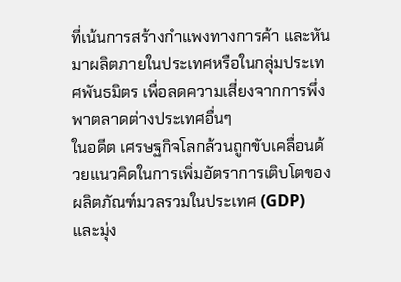ที่เน้นการสร้างกำแพงทางการค้า และหันมาผลิตภายในประเทศหรือในกลุ่มประเทศพันธมิตร เพื่อลดความเสี่ยงจากการพึ่งพาตลาดต่างประเทศอื่นๆ
ในอดีต เศรษฐกิจโลกล้วนถูกขับเคลื่อนด้วยแนวคิดในการเพิ่มอัตราการเติบโตของผลิตภัณฑ์มวลรวมในประเทศ (GDP) และมุ่ง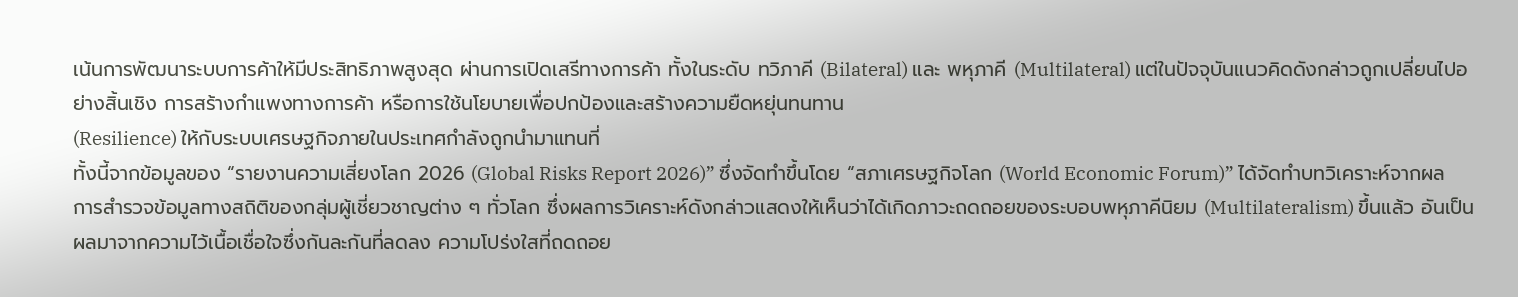เน้นการพัฒนาระบบการค้าให้มีประสิทธิภาพสูงสุด ผ่านการเปิดเสรีทางการค้า ทั้งในระดับ ทวิภาคี (Bilateral) และ พหุภาคี (Multilateral) แต่ในปัจจุบันแนวคิดดังกล่าวถูกเปลี่ยนไปอย่างสิ้นเชิง การสร้างกำแพงทางการค้า หรือการใช้นโยบายเพื่อปกป้องและสร้างความยืดหยุ่นทนทาน
(Resilience) ให้กับระบบเศรษฐกิจภายในประเทศกำลังถูกนำมาแทนที่
ทั้งนี้จากข้อมูลของ “รายงานความเสี่ยงโลก 2026 (Global Risks Report 2026)” ซึ่งจัดทำขึ้นโดย “สภาเศรษฐกิจโลก (World Economic Forum)” ได้จัดทำบทวิเคราะห์จากผลการสำรวจข้อมูลทางสถิติของกลุ่มผู้เชี่ยวชาญต่าง ๆ ทั่วโลก ซึ่งผลการวิเคราะห์ดังกล่าวแสดงให้เห็นว่าได้เกิดภาวะถดถอยของระบอบพหุภาคีนิยม (Multilateralism) ขึ้นแล้ว อันเป็นผลมาจากความไว้เนื้อเชื่อใจซึ่งกันละกันที่ลดลง ความโปร่งใสที่ถดถอย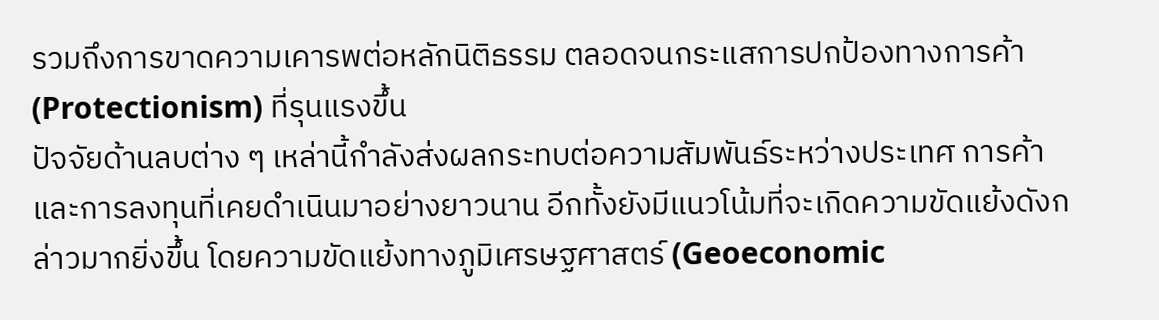รวมถึงการขาดความเคารพต่อหลักนิติธรรม ตลอดจนกระแสการปกป้องทางการค้า (Protectionism) ที่รุนแรงขึ้น
ปัจจัยด้านลบต่าง ๆ เหล่านี้กำลังส่งผลกระทบต่อความสัมพันธ์ระหว่างประเทศ การค้า และการลงทุนที่เคยดำเนินมาอย่างยาวนาน อีกทั้งยังมีแนวโน้มที่จะเกิดความขัดแย้งดังกล่าวมากยิ่งขึ้น โดยความขัดแย้งทางภูมิเศรษฐศาสตร์ (Geoeconomic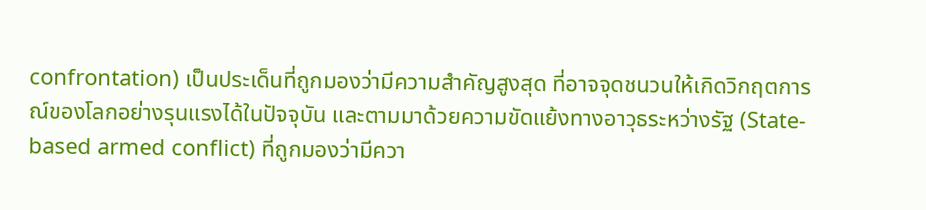confrontation) เป็นประเด็นที่ถูกมองว่ามีความสำคัญสูงสุด ที่อาจจุดชนวนให้เกิดวิกฤตการณ์ของโลกอย่างรุนแรงได้ในปัจจุบัน และตามมาด้วยความขัดแย้งทางอาวุธระหว่างรัฐ (State-based armed conflict) ที่ถูกมองว่ามีควา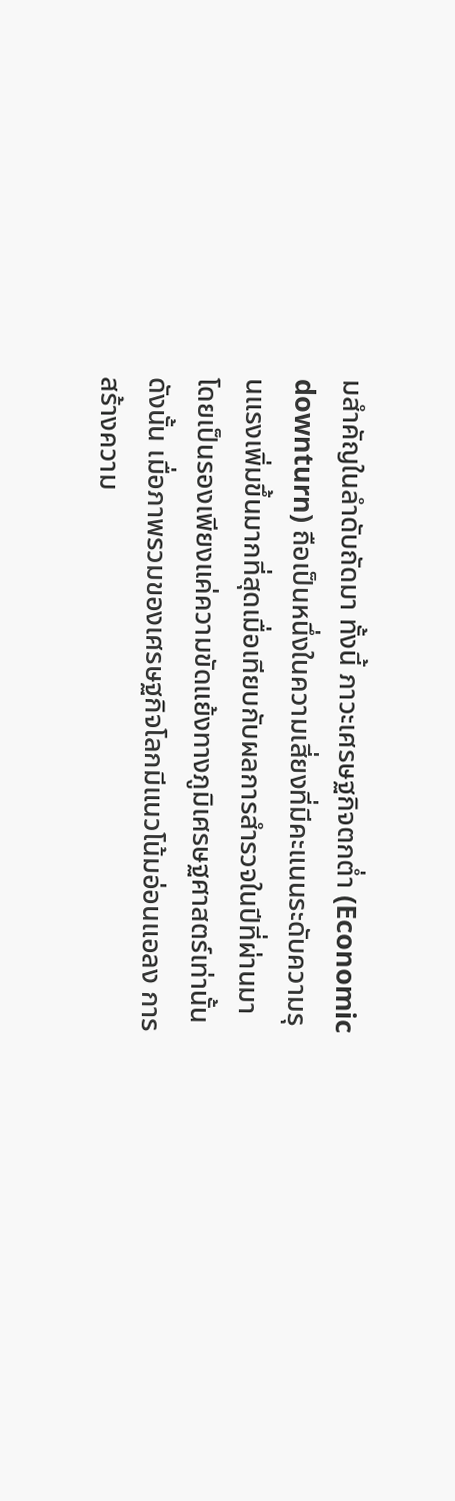มสำคัญในลำดับถัดมา ทั้งนี้ ภาวะเศรษฐกิจตกต่ำ (Economic downturn) ถือเป็นหนึ่งในความเสี่ยงที่มีคะแนนระดับความรุนแรงเพิ่มขึ้นมากที่สุดเมื่อเทียบกับผลการสำรวจในปีที่ผ่านมา โดยเป็นรองเพียงแค่ความขัดแย้งทางภูมิเศรษฐศาสตร์เท่านั้น
ดังนั้น เมื่อภาพรวมของเศรษฐกิจโลกมีแนวโน้มอ่อนแอลง การสร้างความ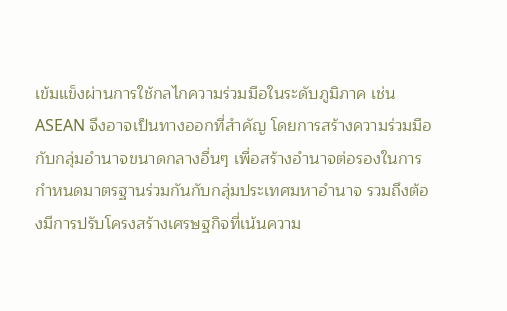เข้มแข็งผ่านการใช้กลไกความร่วมมือในระดับภูมิภาค เช่น ASEAN จึงอาจเป็นทางออกที่สำคัญ โดยการสร้างความร่วมมือกับกลุ่มอำนาจขนาดกลางอื่นๆ เพื่อสร้างอำนาจต่อรองในการกำหนดมาตรฐานร่วมกันกับกลุ่มประเทศมหาอำนาจ รวมถึงต้องมีการปรับโครงสร้างเศรษฐกิจที่เน้นความ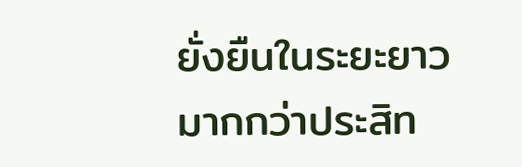ยั่งยืนในระยะยาวมากกว่าประสิท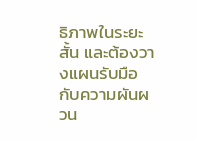ธิภาพในระยะสั้น และต้องวางแผนรับมือกับความผันผวน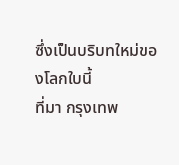ซึ่งเป็นบริบทใหม่ของโลกใบนี้
ที่มา กรุงเทพ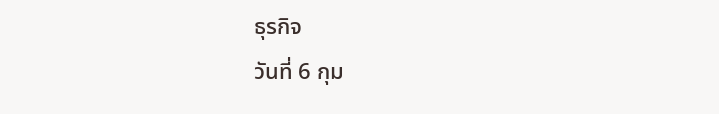ธุรกิจ
วันที่ 6 กุม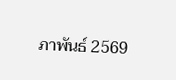ภาพันธ์ 2569